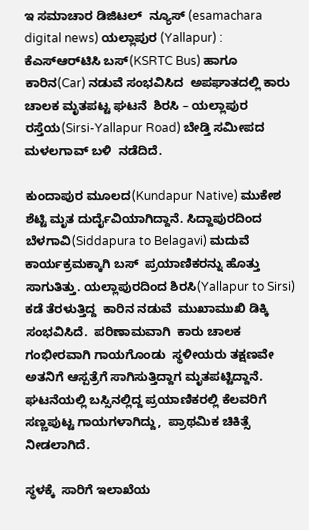ಇ ಸಮಾಚಾರ ಡಿಜಿಟಲ್  ನ್ಯೂಸ್ (esamachara  digital news) ಯಲ್ಲಾಪುರ (Yallapur) : ಕೆಎಸ್‌ಆರ್‌ಟಿಸಿ ಬಸ್(KSRTC Bus) ಹಾಗೂ ಕಾರಿನ(Car) ನಡುವೆ ಸಂಭವಿಸಿದ  ಅಪಘಾತದಲ್ಲಿ ಕಾರು ಚಾಲಕ ಮೃತಪಟ್ಟ ‌ಘಟನೆ  ಶಿರಸಿ – ಯಲ್ಲಾಪುರ ರಸ್ತೆಯ(Sirsi-Yallapur Road) ಬೇಡ್ತಿ ಸಮೀಪದ ಮಳಲಗಾವ್ ಬಳಿ  ನಡೆದಿದೆ.

ಕುಂದಾಪುರ ಮೂಲದ(Kundapur Native) ಮುಕೇಶ ಶೆಟ್ಟಿ ಮೃತ ದುರ್ದೈವಿಯಾಗಿದ್ದಾನೆ. ಸಿದ್ದಾಪುರದಿಂದ ಬೆಳಗಾವಿ(Siddapura to Belagavi) ಮದುವೆ ಕಾರ್ಯಕ್ರಮಕ್ಕಾಗಿ ಬಸ್  ಪ್ರಯಾಣಿಕರನ್ನು ಹೊತ್ತು ಸಾಗುತಿತ್ತು. ಯಲ್ಲಾಪುರದಿಂದ ಶಿರಸಿ(Yallapur to Sirsi) ಕಡೆ ತೆರಳುತ್ತಿದ್ದ  ಕಾರಿನ ನಡುವೆ  ಮುಖಾಮುಖಿ ಡಿಕ್ಕಿ ಸಂಭವಿಸಿದೆ.  ಪರಿಣಾಮವಾಗಿ  ಕಾರು ಚಾಲಕ ಗಂಭೀರವಾಗಿ ಗಾಯಗೊಂಡು  ಸ್ಥಳೀಯರು ತಕ್ಷಣವೇ ಅತನಿಗೆ ಆಸ್ಪತ್ರೆಗೆ ಸಾಗಿಸುತ್ತಿದ್ದಾಗ ಮೃತಪಟ್ಟಿದ್ದಾನೆ.  ಘಟನೆಯಲ್ಲಿ ಬಸ್ಸಿನಲ್ಲಿದ್ದ ಪ್ರಯಾಣಿಕರಲ್ಲಿ ಕೆಲವರಿಗೆ ಸಣ್ಣಪುಟ್ಟ ಗಾಯಗಳಾಗಿದ್ದು,  ಪ್ರಾಥಮಿಕ ಚಿಕಿತ್ಸೆ ನೀಡಲಾಗಿದೆ.

ಸ್ಥಳಕ್ಕೆ  ಸಾರಿಗೆ ಇಲಾಖೆಯ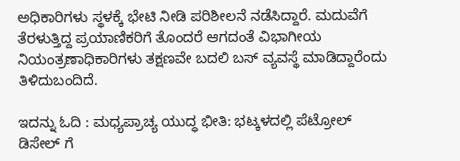ಅಧಿಕಾರಿಗಳು ಸ್ಥಳಕ್ಕೆ ಭೇಟಿ ನೀಡಿ ಪರಿಶೀಲನೆ ನಡೆಸಿದ್ದಾರೆ. ಮದುವೆಗೆ ತೆರಳುತ್ತಿದ್ದ ಪ್ರಯಾಣಿಕರಿಗೆ ತೊಂದರೆ ಆಗದಂತೆ ವಿಭಾಗೀಯ ನಿಯಂತ್ರಣಾಧಿಕಾರಿಗಳು ತಕ್ಷಣವೇ ಬದಲಿ ಬಸ್ ವ್ಯವಸ್ಥೆ ಮಾಡಿದ್ದಾರೆಂದು ತಿಳಿದುಬಂದಿದೆ.

ಇದನ್ನು ಓದಿ : ಮಧ್ಯಪ್ರಾಚ್ಯ ಯುದ್ಧ ಭೀತಿ: ಭಟ್ಕಳದಲ್ಲಿ ಪೆಟ್ರೋಲ್ ಡಿಸೇಲ್ ಗೆ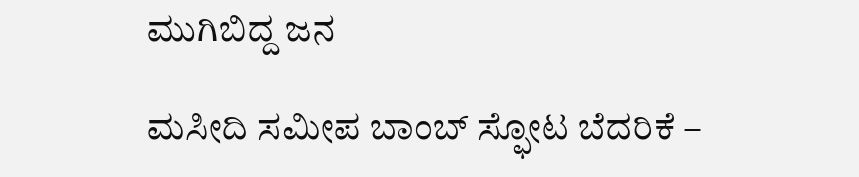ಮುಗಿಬಿದ್ದ ಜನ

ಮಸೀದಿ ಸಮೀಪ ಬಾಂಬ್ ಸ್ಫೋಟ ಬೆದರಿಕೆ –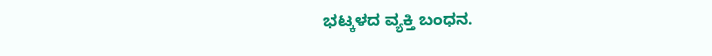ಭಟ್ಕಳದ ವ್ಯಕ್ತಿ ಬಂಧನ.